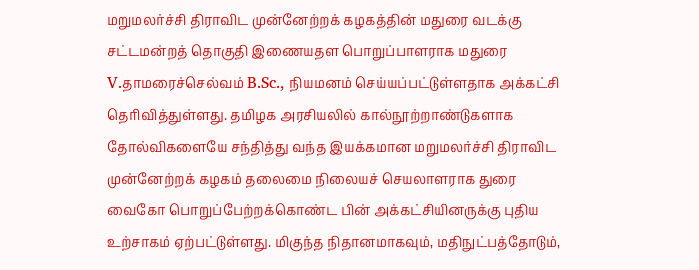மறுமலர்ச்சி திராவிட முன்னேற்றக் கழகத்தின் மதுரை வடக்கு சட்டமன்றத் தொகுதி இணையதள பொறுப்பாளராக மதுரை V.தாமரைச்செல்வம் B.Sc., நியமனம் செய்யப்பட்டுள்ளதாக அக்கட்சி தெரிவித்துள்ளது. தமிழக அரசியலில் கால்நூற்றாண்டுகளாக தோல்விகளையே சந்தித்து வந்த இயக்கமான மறுமலர்ச்சி திராவிட முன்னேற்றக் கழகம் தலைமை நிலையச் செயலாளராக துரை வைகோ பொறுப்பேற்றக்கொண்ட பின் அக்கட்சியினருக்கு புதிய உற்சாகம் ஏற்பட்டுள்ளது. மிகுந்த நிதானமாகவும், மதிநுட்பத்தோடும்,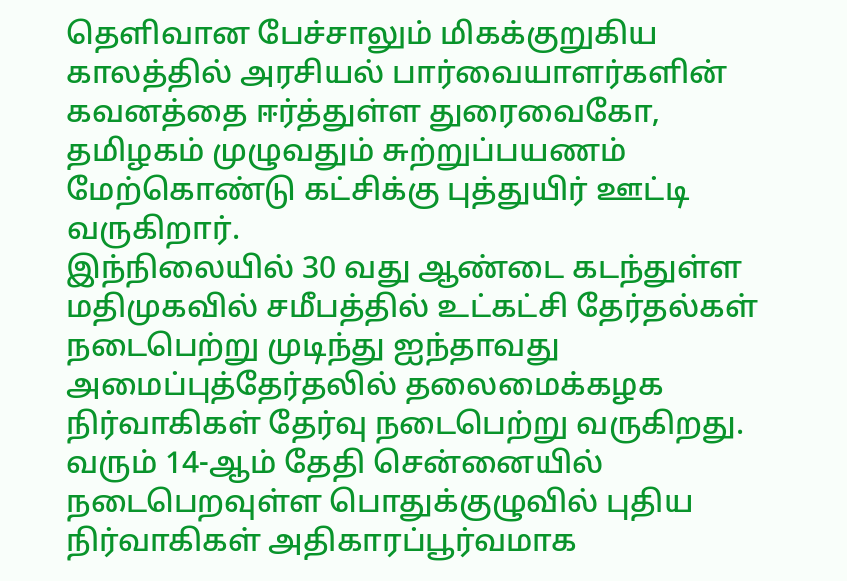தெளிவான பேச்சாலும் மிகக்குறுகிய காலத்தில் அரசியல் பார்வையாளர்களின் கவனத்தை ஈர்த்துள்ள துரைவைகோ, தமிழகம் முழுவதும் சுற்றுப்பயணம் மேற்கொண்டு கட்சிக்கு புத்துயிர் ஊட்டி வருகிறார்.
இந்நிலையில் 30 வது ஆண்டை கடந்துள்ள மதிமுகவில் சமீபத்தில் உட்கட்சி தேர்தல்கள் நடைபெற்று முடிந்து ஐந்தாவது அமைப்புத்தேர்தலில் தலைமைக்கழக நிர்வாகிகள் தேர்வு நடைபெற்று வருகிறது. வரும் 14-ஆம் தேதி சென்னையில் நடைபெறவுள்ள பொதுக்குழுவில் புதிய நிர்வாகிகள் அதிகாரப்பூர்வமாக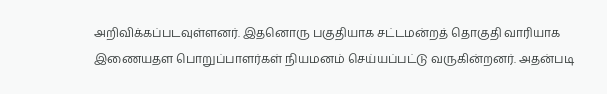அறிவிக்கப்படவுள்ளனர். இதனொரு பகுதியாக சட்டமன்றத் தொகுதி வாரியாக இணையதள பொறுப்பாளர்கள் நியமனம் செய்யப்பட்டு வருகின்றனர். அதன்படி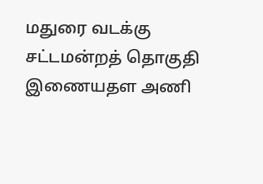மதுரை வடக்கு சட்டமன்றத் தொகுதி இணையதள அணி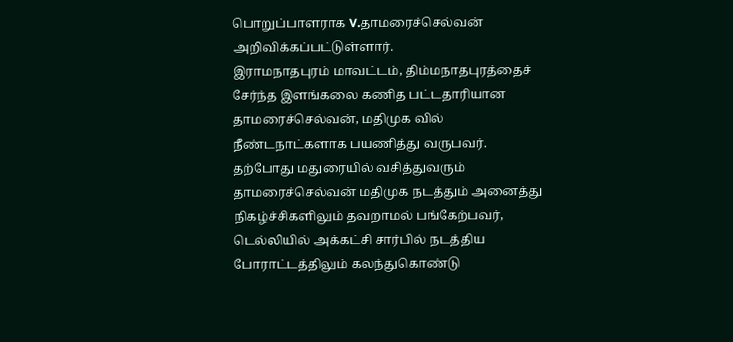பொறுப்பாளராக V.தாமரைச்செல்வன் அறிவிக்கப்பட்டுள்ளார்.
இராமநாதபுரம் மாவட்டம், திம்மநாதபுரத்தைச் சேர்ந்த இளங்கலை கணித பட்டதாரியான தாமரைச்செல்வன், மதிமுக வில் நீண்டநாட்களாக பயணித்து வருபவர். தற்போது மதுரையில் வசித்துவரும் தாமரைச்செல்வன் மதிமுக நடத்தும் அனைத்து நிகழ்ச்சிகளிலும் தவறாமல் பங்கேற்பவர், டெல்லியில் அக்கட்சி சார்பில் நடத்திய போராட்டத்திலும் கலந்துகொண்டு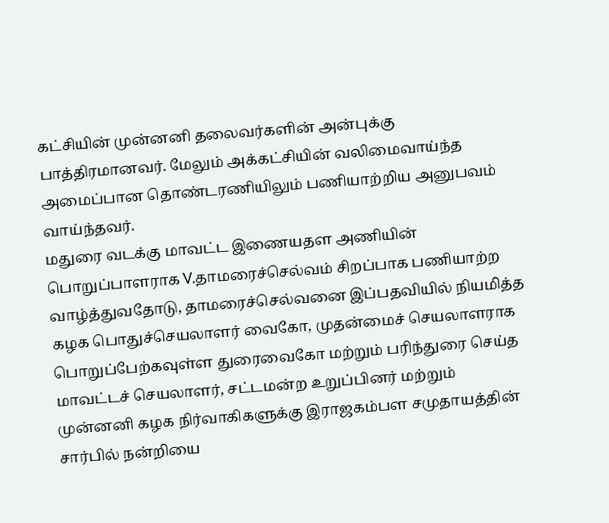கட்சியின் முன்னனி தலைவர்களின் அன்புக்கு பாத்திரமானவர். மேலும் அக்கட்சியின் வலிமைவாய்ந்த அமைப்பான தொண்டரணியிலும் பணியாற்றிய அனுபவம் வாய்ந்தவர்.
மதுரை வடக்கு மாவட்ட இணையதள அணியின் பொறுப்பாளராக V.தாமரைச்செல்வம் சிறப்பாக பணியாற்ற வாழ்த்துவதோடு, தாமரைச்செல்வனை இப்பதவியில் நியமித்த கழக பொதுச்செயலாளர் வைகோ, முதன்மைச் செயலாளராக பொறுப்பேற்கவுள்ள துரைவைகோ மற்றும் பரிந்துரை செய்த மாவட்டச் செயலாளர், சட்டமன்ற உறுப்பினர் மற்றும் முன்னனி கழக நிர்வாகிகளுக்கு இராஜகம்பள சமுதாயத்தின் சார்பில் நன்றியை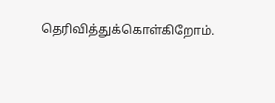தெரிவித்துக்கொள்கிறோம்.